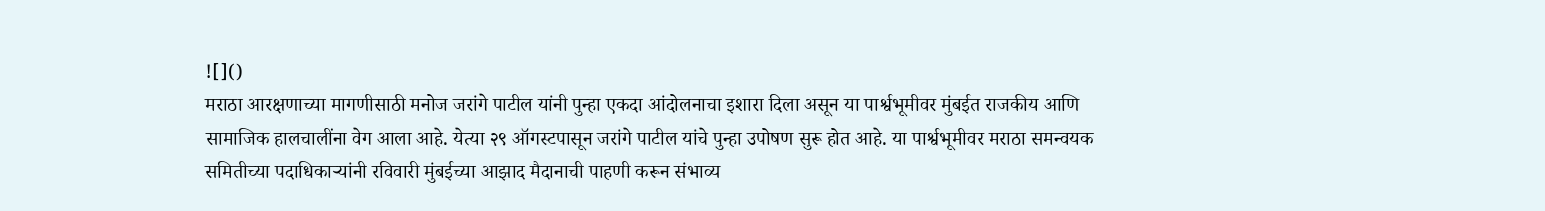![]()
मराठा आरक्षणाच्या मागणीसाठी मनोज जरांगे पाटील यांनी पुन्हा एकदा आंदोलनाचा इशारा दिला असून या पार्श्वभूमीवर मुंबईत राजकीय आणि सामाजिक हालचालींना वेग आला आहे. येत्या २९ ऑगस्टपासून जरांगे पाटील यांचे पुन्हा उपोषण सुरू होत आहे. या पार्श्वभूमीवर मराठा समन्वयक समितीच्या पदाधिकाऱ्यांनी रविवारी मुंबईच्या आझाद मैदानाची पाहणी करून संभाव्य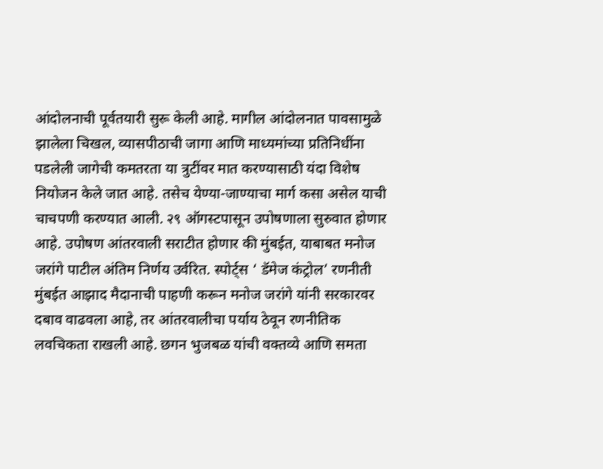आंदोलनाची पूर्वतयारी सुरू केली आहे. मागील आंदोलनात पावसामुळे झालेला चिखल, व्यासपीठाची जागा आणि माध्यमांच्या प्रतिनिधींना पडलेली जागेची कमतरता या त्रुटींवर मात करण्यासाठी यंदा विशेष नियोजन केले जात आहे. तसेच येण्या-जाण्याचा मार्ग कसा असेल याची चाचपणी करण्यात आली. २९ ऑगस्टपासून उपोषणाला सुरुवात होणार आहे. उपोषण आंतरवाली सराटीत होणार की मुंबईत, याबाबत मनोज जरांगे पाटील अंतिम निर्णय उर्वरित. स्पोर्ट्स ‘ डॅमेज कंट्रोल’ रणनीती मुंबईत आझाद मैदानाची पाहणी करून मनोज जरांगे यांनी सरकारवर दबाव वाढवला आहे, तर आंतरवालीचा पर्याय ठेवून रणनीतिक लवचिकता राखली आहे. छगन भुजबळ यांची वक्तव्ये आणि समता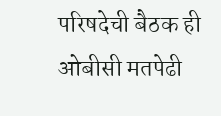परिषदेची बैठक ही ओबीसी मतपेढी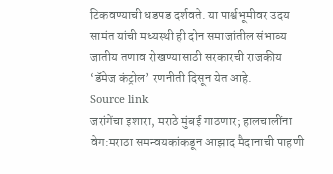टिकवण्याची धडपड दर्शवते. या पार्श्वभूमीवर उदय सामंत यांची मध्यस्थी ही दोन समाजांतील संभाव्य जातीय तणाव रोखण्यासाठी सरकारची राजकीय ‘डॅमेज कंट्रोल’ रणनीती दिसून येत आहे.
Source link
जरांगेंचा इशारा, मराठे मुंबई गाठणार; हालचालींना वेग:मराठा समन्वयकांकडून आझाद मैदानाची पाहणी